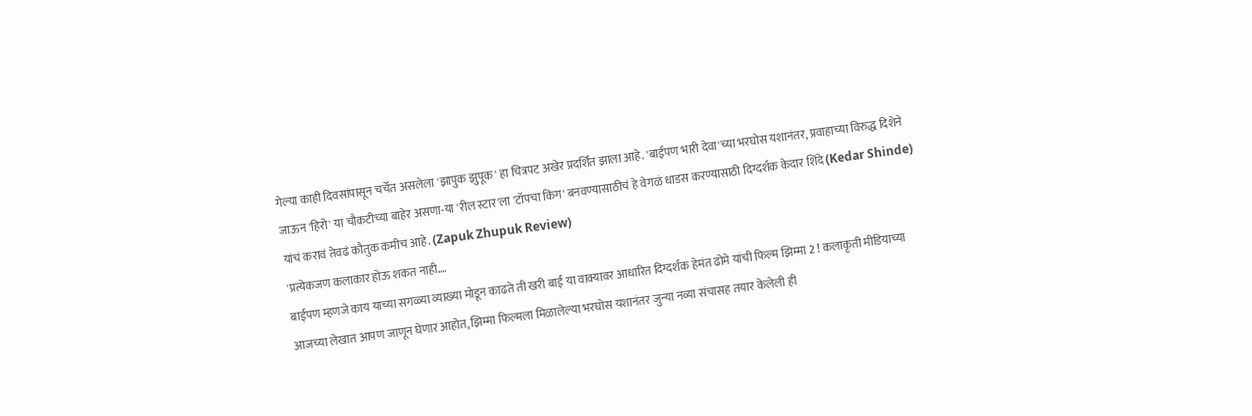गेल्या काही दिवसांपासून चर्चेत असलेला 'झापुक झुपूक' हा चित्रपट अखेर प्रदर्शित झाला आहे. 'बाईपण भारी देवा'च्या भरघोस यशानंतर, प्रवाहाच्या विरुद्ध दिशेने जाऊन 'हिरो' या चौकटीच्या बाहेर असणा-या 'रील स्टार'ला 'टॉपचा किंग' बनवण्यासाठीचं हे वेगळं धाडस करण्यासाठी दिग्दर्शक केदार शिंदे (Kedar Shinde) यांचं करावं तेवढं कौतुक कमीच आहे. (Zapuk Zhupuk Review)
'प्रत्येकजण कलाकार होऊ शकत नाही.…
बाईपण म्हणजे काय याच्या सगळ्या व्याख्या मोडून काढते ती खरी बाई या वाक्यावर आधारित दिग्दर्शक हेमंत ढोमे यांची फिल्म झिम्मा 2 ! कलाकृती मीडियाच्या आजच्या लेखात आपण जाणून घेणार आहोत, झिम्मा फिल्मला मिळालेल्या भरघोस यशानंतर जुन्या नव्या संचासह तयार केलेली ही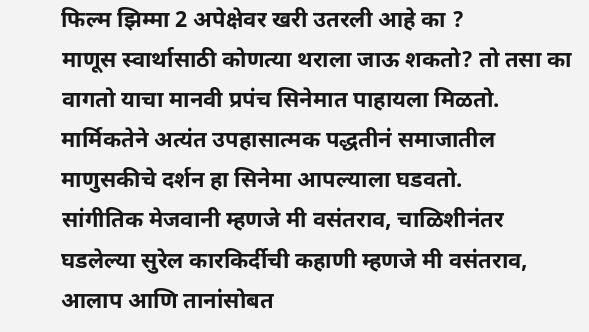फिल्म झिम्मा 2 अपेक्षेवर खरी उतरली आहे का ?
माणूस स्वार्थासाठी कोणत्या थराला जाऊ शकतो? तो तसा का वागतो याचा मानवी प्रपंच सिनेमात पाहायला मिळतो. मार्मिकतेने अत्यंत उपहासात्मक पद्धतीनं समाजातील माणुसकीचे दर्शन हा सिनेमा आपल्याला घडवतो.
सांगीतिक मेजवानी म्हणजे मी वसंतराव, चाळिशीनंतर घडलेल्या सुरेल कारकिर्दीची कहाणी म्हणजे मी वसंतराव, आलाप आणि तानांसोबत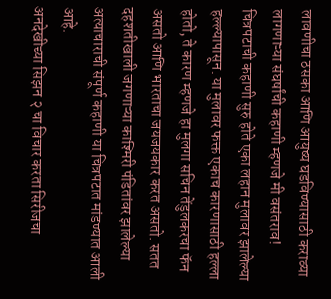लावणीचा ठसका आणि आयुष्य घडविण्यासाठी कराव्या लागणाऱ्या संघर्षांची कहाणी म्हणजे मी वसंतराव!
चित्रपटाची कहाणी सुरु होते एका लहान मुलावर झालेल्या हल्ल्यापासून. या मुलावर फक्त एकाच कारणासाठी हल्ला होतो, ते कारण म्हणजे हा मुलगा सचिन तेंडुलकरचा फॅन असतो आणि भारताचा जयजयकार करत असतो. सतत दहशतीखाली जगणाऱ्या काश्मिरी पंडितांवर झालेल्या अत्याचाराची संपूर्ण कहाणी या चित्रपटात मांडण्यात आली आहे.
अनदेखीच्या सिझन २ चा विचार करता सिरीजचा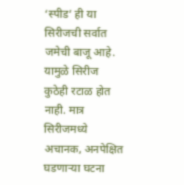‘स्पीड’ ही या सिरीजची सर्वात जमेची बाजू आहे. यामुळे सिरीज कुठेही रटाळ होत नाही. मात्र सिरीजमध्ये अचानक, अनपेक्षित घडणाऱ्या घटना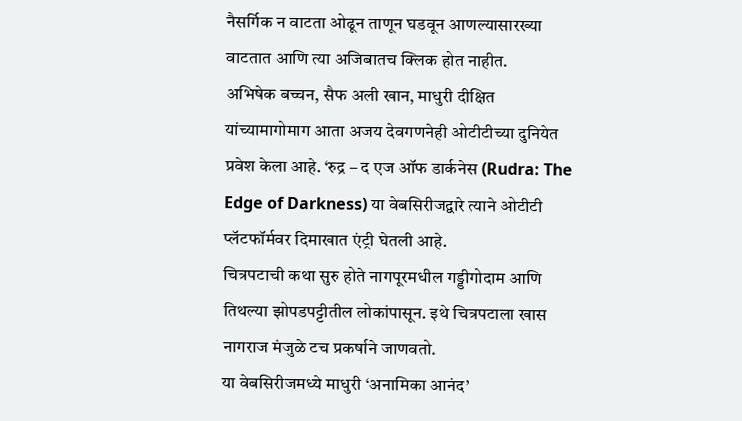नैसर्गिक न वाटता ओढून ताणून घडवून आणल्यासारख्या वाटतात आणि त्या अजिबातच क्लिक होत नाहीत.
अभिषेक बच्चन, सैफ अली खान, माधुरी दीक्षित यांच्यामागोमाग आता अजय देवगणनेही ओटीटीच्या दुनियेत प्रवेश केला आहे. ‘रुद्र – द एज ऑफ डार्कनेस (Rudra: The Edge of Darkness) या वेबसिरीजद्वारे त्याने ओटीटी प्लॅटफॉर्मवर दिमाखात एंट्री घेतली आहे.
चित्रपटाची कथा सुरु होते नागपूरमधील गड्डीगोदाम आणि तिथल्या झोपडपट्टीतील लोकांपासून. इथे चित्रपटाला खास नागराज मंजुळे टच प्रकर्षाने जाणवतो.
या वेबसिरीजमध्ये माधुरी ‘अनामिका आनंद’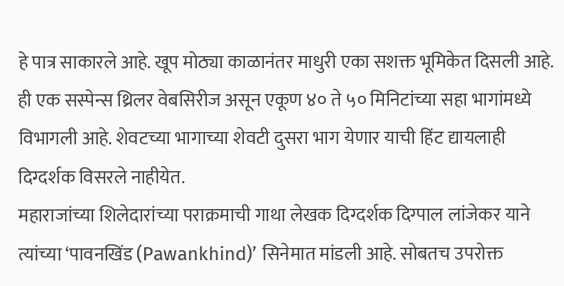हे पात्र साकारले आहे. खूप मोठ्या काळानंतर माधुरी एका सशक्त भूमिकेत दिसली आहे. ही एक सस्पेन्स थ्रिलर वेबसिरीज असून एकूण ४० ते ५० मिनिटांच्या सहा भागांमध्ये विभागली आहे. शेवटच्या भागाच्या शेवटी दुसरा भाग येणार याची हिंट द्यायलाही दिग्दर्शक विसरले नाहीयेत.
महाराजांच्या शिलेदारांच्या पराक्रमाची गाथा लेखक दिग्दर्शक दिग्पाल लांजेकर याने त्यांच्या ‘पावनखिंड (Pawankhind)’ सिनेमात मांडली आहे. सोबतच उपरोक्त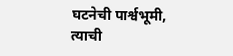घटनेची पार्श्वभूमी, त्याची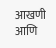आखणी आणि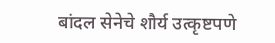बांदल सेनेचे शौर्य उत्कृष्टपणे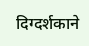दिग्दर्शकाने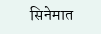सिनेमात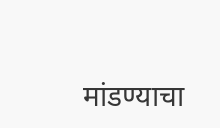मांडण्याचा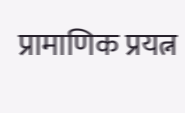प्रामाणिक प्रयत्न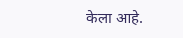केला आहे.